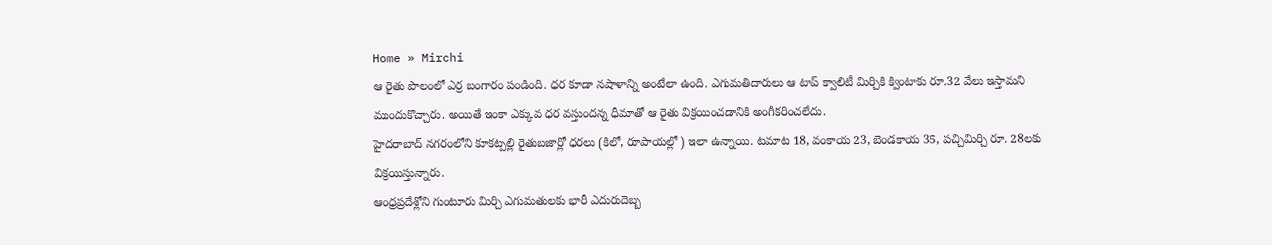Home » Mirchi
ఆ రైతు పొలంలో ఎర్ర బంగారం పండింది. ధర కూడా నషాళాన్ని అంటేలా ఉంది. ఎగుమతిదారులు ఆ టాప్ క్వాలిటీ మిర్చికి క్వింటాకు రూ.32 వేలు ఇస్తామని ముందుకొచ్చారు. అయితే ఇంకా ఎక్కువ ధర వస్తుందన్న ధీమాతో ఆ రైతు విక్రయించడానికి అంగీకరించలేదు.
హైదరాబాద్ నగరంలోని కూకట్పల్లి రైతుబజార్లో ధరలు (కిలో, రూపాయల్లో ) ఇలా ఉన్నాయి. టమాట 18, వంకాయ 23, బెండకాయ 35, పచ్చిమిర్చి రూ. 28లకు విక్రయిస్తున్నారు.
ఆంధ్రప్రదేశ్లోని గుంటూరు మిర్చి ఎగుమతులకు భారీ ఎదురుదెబ్బ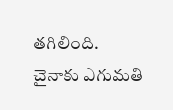తగిలింది. చైనాకు ఎగుమతి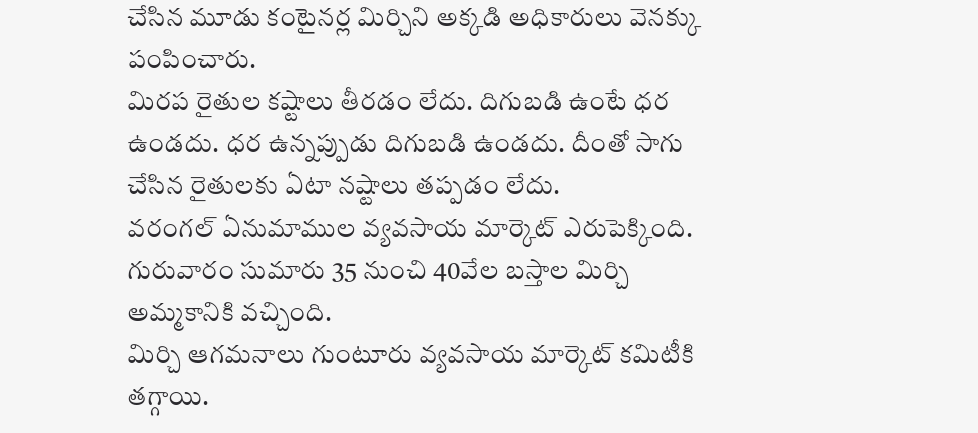చేసిన మూడు కంటైనర్ల మిర్చిని అక్కడి అధికారులు వెనక్కు పంపించారు.
మిరప రైతుల కష్టాలు తీరడం లేదు. దిగుబడి ఉంటే ధర ఉండదు. ధర ఉన్నప్పుడు దిగుబడి ఉండదు. దీంతో సాగు చేసిన రైతులకు ఏటా నష్టాలు తప్పడం లేదు.
వరంగల్ ఏనుమాముల వ్యవసాయ మార్కెట్ ఎరుపెక్కింది. గురువారం సుమారు 35 నుంచి 40వేల బస్తాల మిర్చి అమ్మకానికి వచ్చింది.
మిర్చి ఆగమనాలు గుంటూరు వ్యవసాయ మార్కెట్ కమిటీకి తగ్గాయి.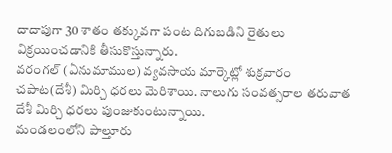దాదాపుగా 30 శాతం తక్కువగా పంట దిగుబడిని రైతులు విక్రయించడానికి తీసుకొస్తున్నారు.
వరంగల్ (ఏనుమాముల) వ్యవసాయ మార్కెట్లో శుక్రవారం చపాట(దేశీ) మిర్చి ధరలు మెరిశాయి. నాలుగు సంవత్సరాల తరువాత దేశీ మిర్చి ధరలు పుంజుకుంటున్నాయి.
మండలంలోని పాల్తూరు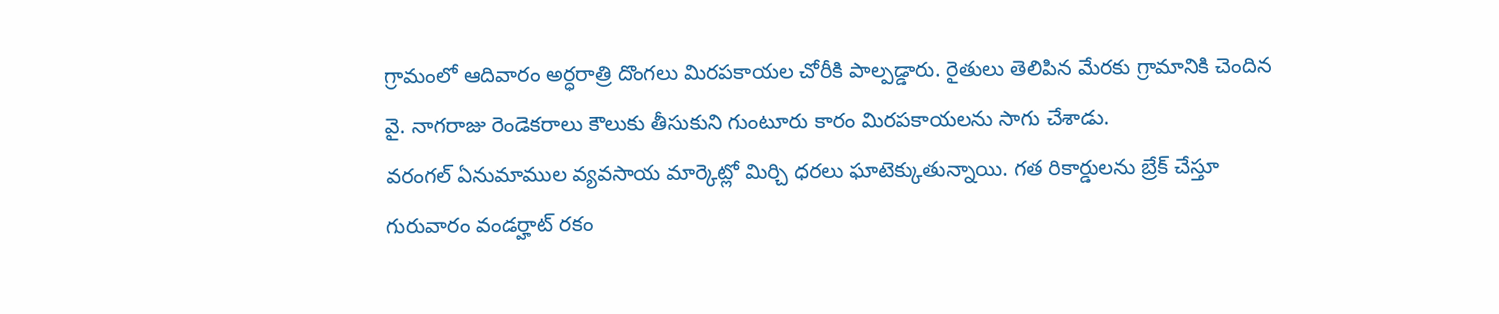గ్రామంలో ఆదివారం అర్ధరాత్రి దొంగలు మిరపకాయల చోరీకి పాల్పడ్డారు. రైతులు తెలిపిన మేరకు గ్రామానికి చెందిన వై. నాగరాజు రెండెకరాలు కౌలుకు తీసుకుని గుంటూరు కారం మిరపకాయలను సాగు చేశాడు.
వరంగల్ ఏనుమాముల వ్యవసాయ మార్కెట్లో మిర్చి ధరలు ఘాటెక్కుతున్నాయి. గత రికార్డులను బ్రేక్ చేస్తూ గురువారం వండర్హాట్ రకం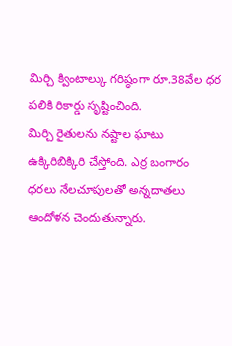మిర్చి క్వింటాల్కు గరిష్ఠంగా రూ.38వేల ధర పలికి రికార్డు సృష్టించింది.
మిర్చి రైతులను నష్టాల ఘాటు ఉక్కిరిబిక్కిరి చేస్తోంది. ఎర్ర బంగారం ధరలు నేలచూపులతో అన్నదాతలు ఆందోళన చెందుతున్నారు.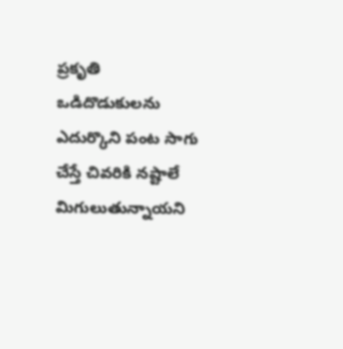ప్రకృతి ఒడిదొడుకులను ఎదుర్కొని పంట సాగు చేస్తే చివరికి నష్టాలే మిగులుతున్నాయని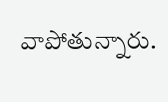వాపోతున్నారు.